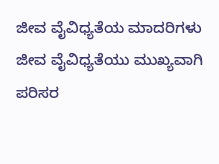ಜೀವ ವೈವಿಧ್ಯತೆಯ ಮಾದರಿಗಳು
ಜೀವ ವೈವಿಧ್ಯತೆಯು ಮುಖ್ಯವಾಗಿ ಪರಿಸರ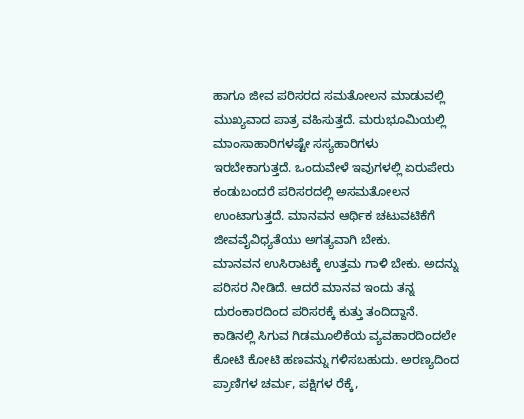ಹಾಗೂ ಜೀವ ಪರಿಸರದ ಸಮತೋಲನ ಮಾಡುವಲ್ಲಿ ಮುಖ್ಯವಾದ ಪಾತ್ರ ವಹಿಸುತ್ತದೆ. ಮರುಭೂಮಿಯಲ್ಲಿ ಮಾಂಸಾಹಾರಿಗಳಷ್ಟೇ ಸಸ್ಯಹಾರಿಗಳು ಇರಬೇಕಾಗುತ್ತದೆ. ಒಂದುವೇಳೆ ಇವುಗಳಲ್ಲಿ ಏರುಪೇರು ಕಂಡುಬಂದರೆ ಪರಿಸರದಲ್ಲಿ ಅಸಮತೋಲನ ಉಂಟಾಗುತ್ತದೆ. ಮಾನವನ ಆರ್ಥಿಕ ಚಟುವಟಿಕೆಗೆ ಜೀವವೈವಿಧ್ಯತೆಯು ಅಗತ್ಯವಾಗಿ ಬೇಕು.
ಮಾನವನ ಉಸಿರಾಟಕ್ಕೆ ಉತ್ತಮ ಗಾಳಿ ಬೇಕು. ಅದನ್ನು ಪರಿಸರ ನೀಡಿದೆ. ಆದರೆ ಮಾನವ ಇಂದು ತನ್ನ ದುರಂಕಾರದಿಂದ ಪರಿಸರಕ್ಕೆ ಕುತ್ತು ತಂದಿದ್ದಾನೆ. ಕಾಡಿನಲ್ಲಿ ಸಿಗುವ ಗಿಡಮೂಲಿಕೆಯ ವ್ಯವಹಾರದಿಂದಲೇ ಕೋಟಿ ಕೋಟಿ ಹಣವನ್ನು ಗಳಿಸಬಹುದು. ಅರಣ್ಯದಿಂದ ಪ್ರಾಣಿಗಳ ಚರ್ಮ, ಪಕ್ಷಿಗಳ ರೆಕ್ಕೆ,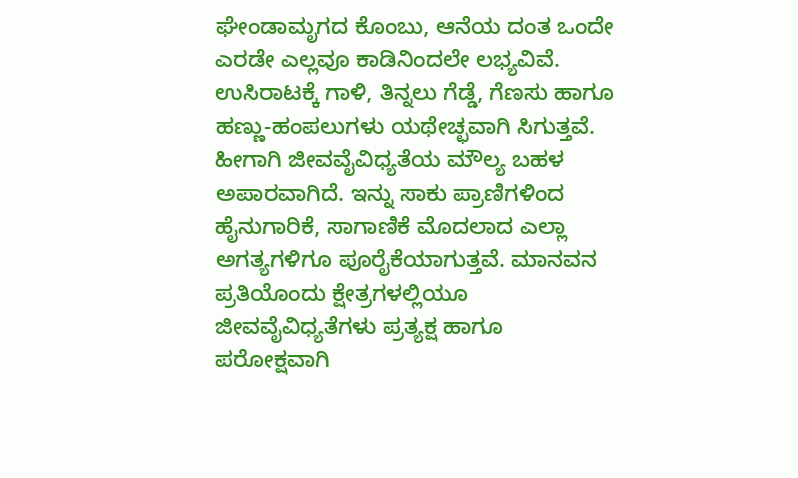ಘೇಂಡಾಮೃಗದ ಕೊಂಬು, ಆನೆಯ ದಂತ ಒಂದೇ ಎರಡೇ ಎಲ್ಲವೂ ಕಾಡಿನಿಂದಲೇ ಲಭ್ಯವಿವೆ. ಉಸಿರಾಟಕ್ಕೆ ಗಾಳಿ, ತಿನ್ನಲು ಗೆಡ್ಡೆ, ಗೆಣಸು ಹಾಗೂ ಹಣ್ಣು-ಹಂಪಲುಗಳು ಯಥೇಚ್ಛವಾಗಿ ಸಿಗುತ್ತವೆ. ಹೀಗಾಗಿ ಜೀವವೈವಿಧ್ಯತೆಯ ಮೌಲ್ಯ ಬಹಳ ಅಪಾರವಾಗಿದೆ. ಇನ್ನು ಸಾಕು ಪ್ರಾಣಿಗಳಿಂದ ಹೈನುಗಾರಿಕೆ, ಸಾಗಾಣಿಕೆ ಮೊದಲಾದ ಎಲ್ಲಾ ಅಗತ್ಯಗಳಿಗೂ ಪೂರೈಕೆಯಾಗುತ್ತವೆ. ಮಾನವನ ಪ್ರತಿಯೊಂದು ಕ್ಷೇತ್ರಗಳಲ್ಲಿಯೂ ಜೀವವೈವಿಧ್ಯತೆಗಳು ಪ್ರತ್ಯಕ್ಷ ಹಾಗೂ ಪರೋಕ್ಷವಾಗಿ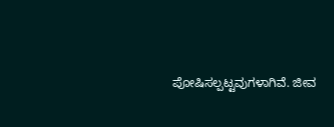ಪೋಷಿಸಲ್ಪಟ್ಟವುಗಳಾಗಿವೆ. ಜೀವ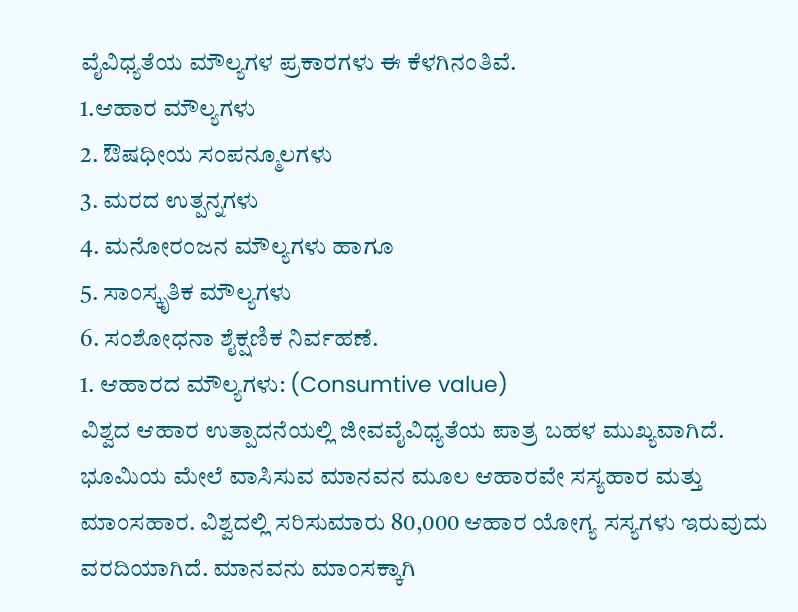ವೈವಿಧ್ಯತೆಯ ಮೌಲ್ಯಗಳ ಪ್ರಕಾರಗಳು ಈ ಕೆಳಗಿನಂತಿವೆ.
1.ಆಹಾರ ಮೌಲ್ಯಗಳು
2. ಔಷಧೀಯ ಸಂಪನ್ಮೂಲಗಳು
3. ಮರದ ಉತ್ಪನ್ನಗಳು
4. ಮನೋರಂಜನ ಮೌಲ್ಯಗಳು ಹಾಗೂ
5. ಸಾಂಸ್ಕೃತಿಕ ಮೌಲ್ಯಗಳು
6. ಸಂಶೋಧನಾ ಶೈಕ್ಷಣಿಕ ನಿರ್ವಹಣೆ.
1. ಆಹಾರದ ಮೌಲ್ಯಗಳು: (Consumtive value)
ವಿಶ್ವದ ಆಹಾರ ಉತ್ಪಾದನೆಯಲ್ಲಿ ಜೀವವೈವಿಧ್ಯತೆಯ ಪಾತ್ರ ಬಹಳ ಮುಖ್ಯವಾಗಿದೆ. ಭೂಮಿಯ ಮೇಲೆ ವಾಸಿಸುವ ಮಾನವನ ಮೂಲ ಆಹಾರವೇ ಸಸ್ಯಹಾರ ಮತ್ತು ಮಾಂಸಹಾರ. ವಿಶ್ವದಲ್ಲಿ ಸರಿಸುಮಾರು 80,000 ಆಹಾರ ಯೋಗ್ಯ ಸಸ್ಯಗಳು ಇರುವುದು ವರದಿಯಾಗಿದೆ. ಮಾನವನು ಮಾಂಸಕ್ಕಾಗಿ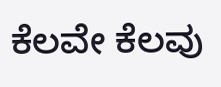ಕೆಲವೇ ಕೆಲವು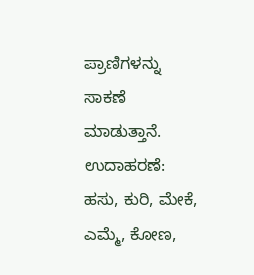ಪ್ರಾಣಿಗಳನ್ನು ಸಾಕಣೆ ಮಾಡುತ್ತಾನೆ. ಉದಾಹರಣೆ: ಹಸು, ಕುರಿ, ಮೇಕೆ, ಎಮ್ಮೆ, ಕೋಣ,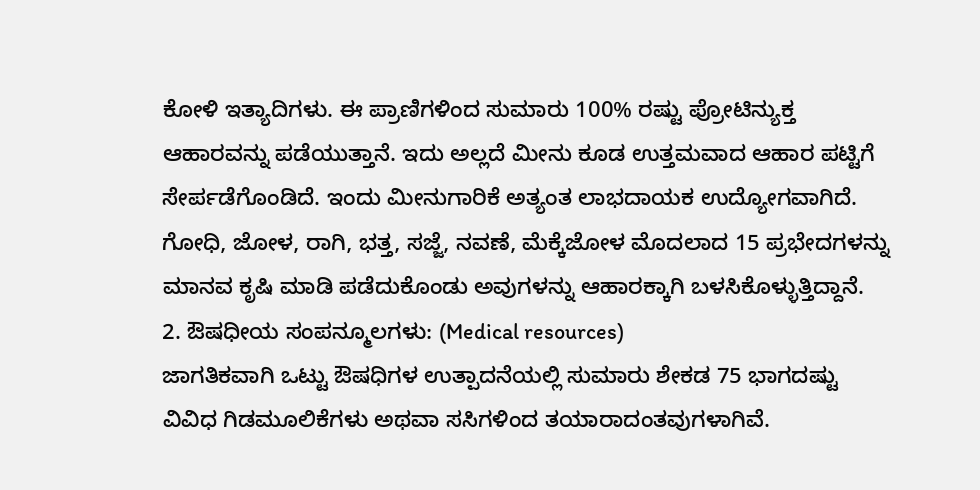ಕೋಳಿ ಇತ್ಯಾದಿಗಳು. ಈ ಪ್ರಾಣಿಗಳಿಂದ ಸುಮಾರು 100% ರಷ್ಟು ಪ್ರೋಟಿನ್ಯುಕ್ತ ಆಹಾರವನ್ನು ಪಡೆಯುತ್ತಾನೆ. ಇದು ಅಲ್ಲದೆ ಮೀನು ಕೂಡ ಉತ್ತಮವಾದ ಆಹಾರ ಪಟ್ಟಿಗೆ ಸೇರ್ಪಡೆಗೊಂಡಿದೆ. ಇಂದು ಮೀನುಗಾರಿಕೆ ಅತ್ಯಂತ ಲಾಭದಾಯಕ ಉದ್ಯೋಗವಾಗಿದೆ. ಗೋಧಿ, ಜೋಳ, ರಾಗಿ, ಭತ್ತ, ಸಜ್ಜೆ, ನವಣೆ, ಮೆಕ್ಕೆಜೋಳ ಮೊದಲಾದ 15 ಪ್ರಭೇದಗಳನ್ನು ಮಾನವ ಕೃಷಿ ಮಾಡಿ ಪಡೆದುಕೊಂಡು ಅವುಗಳನ್ನು ಆಹಾರಕ್ಕಾಗಿ ಬಳಸಿಕೊಳ್ಳುತ್ತಿದ್ದಾನೆ.
2. ಔಷಧೀಯ ಸಂಪನ್ಮೂಲಗಳು: (Medical resources)
ಜಾಗತಿಕವಾಗಿ ಒಟ್ಟು ಔಷಧಿಗಳ ಉತ್ಪಾದನೆಯಲ್ಲಿ ಸುಮಾರು ಶೇಕಡ 75 ಭಾಗದಷ್ಟು ವಿವಿಧ ಗಿಡಮೂಲಿಕೆಗಳು ಅಥವಾ ಸಸಿಗಳಿಂದ ತಯಾರಾದಂತವುಗಳಾಗಿವೆ.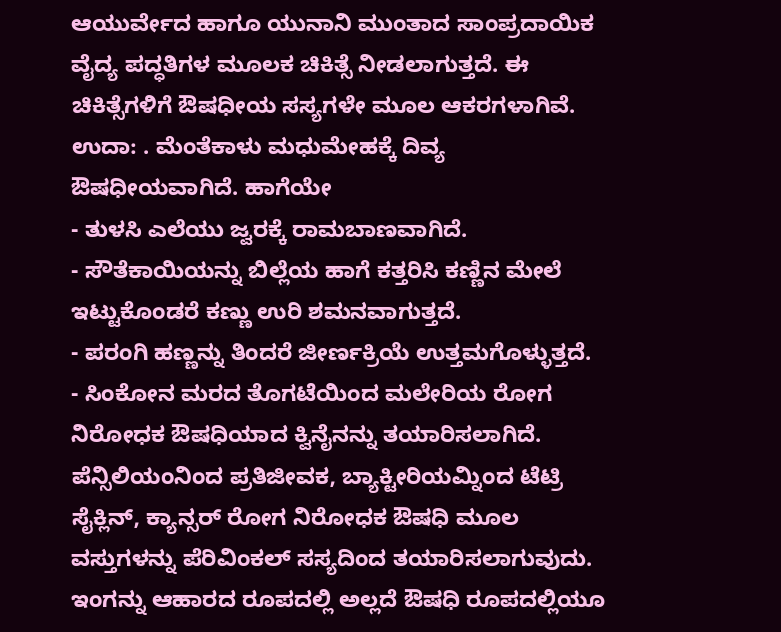ಆಯುರ್ವೇದ ಹಾಗೂ ಯುನಾನಿ ಮುಂತಾದ ಸಾಂಪ್ರದಾಯಿಕ ವೈದ್ಯ ಪದ್ಧತಿಗಳ ಮೂಲಕ ಚಿಕಿತ್ಸೆ ನೀಡಲಾಗುತ್ತದೆ. ಈ ಚಿಕಿತ್ಸೆಗಳಿಗೆ ಔಷಧೀಯ ಸಸ್ಯಗಳೇ ಮೂಲ ಆಕರಗಳಾಗಿವೆ. ಉದಾ: . ಮೆಂತೆಕಾಳು ಮಧುಮೇಹಕ್ಕೆ ದಿವ್ಯ ಔಷಧೀಯವಾಗಿದೆ. ಹಾಗೆಯೇ
- ತುಳಸಿ ಎಲೆಯು ಜ್ವರಕ್ಕೆ ರಾಮಬಾಣವಾಗಿದೆ.
- ಸೌತೆಕಾಯಿಯನ್ನು ಬಿಲ್ಲೆಯ ಹಾಗೆ ಕತ್ತರಿಸಿ ಕಣ್ಣಿನ ಮೇಲೆ ಇಟ್ಟುಕೊಂಡರೆ ಕಣ್ಣು ಉರಿ ಶಮನವಾಗುತ್ತದೆ.
- ಪರಂಗಿ ಹಣ್ಣನ್ನು ತಿಂದರೆ ಜೀರ್ಣಕ್ರಿಯೆ ಉತ್ತಮಗೊಳ್ಳುತ್ತದೆ.
- ಸಿಂಕೋನ ಮರದ ತೊಗಟೆಯಿಂದ ಮಲೇರಿಯ ರೋಗ ನಿರೋಧಕ ಔಷಧಿಯಾದ ಕ್ವಿನೈನನ್ನು ತಯಾರಿಸಲಾಗಿದೆ.
ಪೆನ್ಸಿಲಿಯಂನಿಂದ ಪ್ರತಿಜೀವಕ, ಬ್ಯಾಕ್ಟೀರಿಯಮ್ನಿಂದ ಟೆಟ್ರಿ ಸೈಕ್ಲಿನ್, ಕ್ಯಾನ್ಸರ್ ರೋಗ ನಿರೋಧಕ ಔಷಧಿ ಮೂಲ ವಸ್ತುಗಳನ್ನು ಪೆರಿವಿಂಕಲ್ ಸಸ್ಯದಿಂದ ತಯಾರಿಸಲಾಗುವುದು. ಇಂಗನ್ನು ಆಹಾರದ ರೂಪದಲ್ಲಿ ಅಲ್ಲದೆ ಔಷಧಿ ರೂಪದಲ್ಲಿಯೂ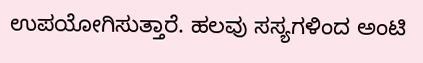ಉಪಯೋಗಿಸುತ್ತಾರೆ. ಹಲವು ಸಸ್ಯಗಳಿಂದ ಅಂಟಿ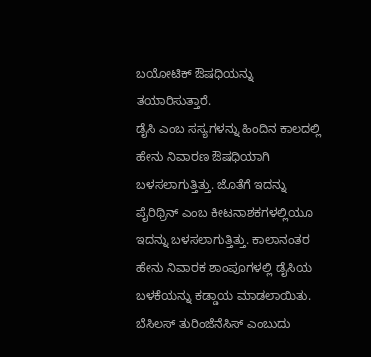ಬಯೋಟಿಕ್ ಔಷಧಿಯನ್ನು ತಯಾರಿಸುತ್ತಾರೆ.
ಡೈಸಿ ಎಂಬ ಸಸ್ಯಗಳನ್ನು ಹಿಂದಿನ ಕಾಲದಲ್ಲಿ ಹೇನು ನಿವಾರಣ ಔಷಧಿಯಾಗಿ ಬಳಸಲಾಗುತ್ತಿತ್ತು. ಜೊತೆಗೆ ಇದನ್ನು ಪೈರಿಥ್ರಿನ್ ಎಂಬ ಕೀಟನಾಶಕಗಳಲ್ಲಿಯೂ ಇದನ್ನು ಬಳಸಲಾಗುತ್ತಿತ್ತು. ಕಾಲಾನಂತರ ಹೇನು ನಿವಾರಕ ಶಾಂಪೂಗಳಲ್ಲಿ ಡೈಸಿಯ ಬಳಕೆಯನ್ನು ಕಡ್ಡಾಯ ಮಾಡಲಾಯಿತು.
ಬೆಸಿಲಸ್ ತುರಿಂಜೆನೆಸಿಸ್ ಎಂಬುದು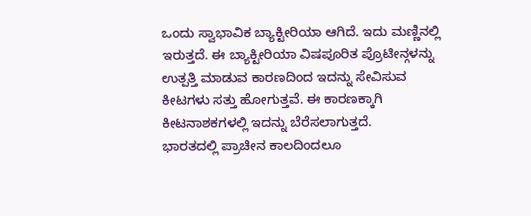ಒಂದು ಸ್ವಾಭಾವಿಕ ಬ್ಯಾಕ್ಟೀರಿಯಾ ಆಗಿದೆ. ಇದು ಮಣ್ಣಿನಲ್ಲಿ ಇರುತ್ತದೆ. ಈ ಬ್ಯಾಕ್ಟೀರಿಯಾ ವಿಷಪೂರಿತ ಪ್ರೊಟೀನ್ಗಳನ್ನು ಉತ್ಪತ್ತಿ ಮಾಡುವ ಕಾರಣದಿಂದ ಇದನ್ನು ಸೇವಿಸುವ ಕೀಟಗಳು ಸತ್ತು ಹೋಗುತ್ತವೆ. ಈ ಕಾರಣಕ್ಕಾಗಿ ಕೀಟನಾಶಕಗಳಲ್ಲಿ ಇದನ್ನು ಬೆರೆಸಲಾಗುತ್ತದೆ.
ಭಾರತದಲ್ಲಿ ಪ್ರಾಚೀನ ಕಾಲದಿಂದಲೂ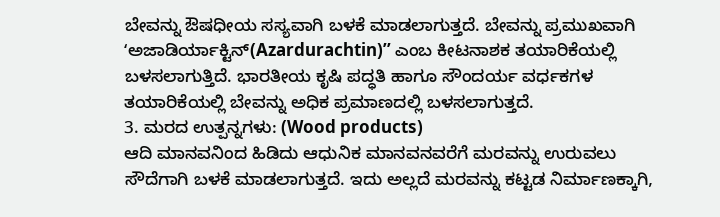ಬೇವನ್ನು ಔಷಧೀಯ ಸಸ್ಯವಾಗಿ ಬಳಕೆ ಮಾಡಲಾಗುತ್ತದೆ. ಬೇವನ್ನು ಪ್ರಮುಖವಾಗಿ ʻಅಜಾಡಿರ್ಯಾಕ್ಟಿನ್(Azardurachtin)ʼʼ ಎಂಬ ಕೀಟನಾಶಕ ತಯಾರಿಕೆಯಲ್ಲಿ ಬಳಸಲಾಗುತ್ತಿದೆ. ಭಾರತೀಯ ಕೃಷಿ ಪದ್ಧತಿ ಹಾಗೂ ಸೌಂದರ್ಯ ವರ್ಧಕಗಳ ತಯಾರಿಕೆಯಲ್ಲಿ ಬೇವನ್ನು ಅಧಿಕ ಪ್ರಮಾಣದಲ್ಲಿ ಬಳಸಲಾಗುತ್ತದೆ.
3. ಮರದ ಉತ್ಪನ್ನಗಳು: (Wood products)
ಆದಿ ಮಾನವನಿಂದ ಹಿಡಿದು ಆಧುನಿಕ ಮಾನವನವರೆಗೆ ಮರವನ್ನು ಉರುವಲು ಸೌದೆಗಾಗಿ ಬಳಕೆ ಮಾಡಲಾಗುತ್ತದೆ. ಇದು ಅಲ್ಲದೆ ಮರವನ್ನು ಕಟ್ಟಡ ನಿರ್ಮಾಣಕ್ಕಾಗಿ,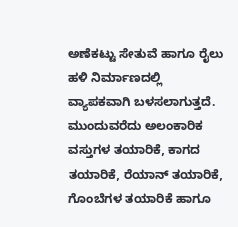ಅಣೆಕಟ್ಟು ಸೇತುವೆ ಹಾಗೂ ರೈಲು ಹಳಿ ನಿರ್ಮಾಣದಲ್ಲಿ ವ್ಯಾಪಕವಾಗಿ ಬಳಸಲಾಗುತ್ತದೆ. ಮುಂದುವರೆದು ಅಲಂಕಾರಿಕ ವಸ್ತುಗಳ ತಯಾರಿಕೆ, ಕಾಗದ ತಯಾರಿಕೆ, ರೆಯಾನ್ ತಯಾರಿಕೆ, ಗೊಂಬೆಗಳ ತಯಾರಿಕೆ ಹಾಗೂ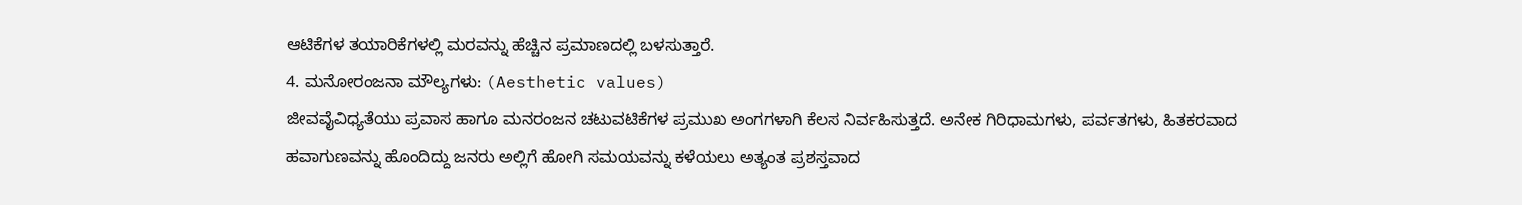ಆಟಿಕೆಗಳ ತಯಾರಿಕೆಗಳಲ್ಲಿ ಮರವನ್ನು ಹೆಚ್ಚಿನ ಪ್ರಮಾಣದಲ್ಲಿ ಬಳಸುತ್ತಾರೆ.
4. ಮನೋರಂಜನಾ ಮೌಲ್ಯಗಳು: (Aesthetic values)
ಜೀವವೈವಿಧ್ಯತೆಯು ಪ್ರವಾಸ ಹಾಗೂ ಮನರಂಜನ ಚಟುವಟಿಕೆಗಳ ಪ್ರಮುಖ ಅಂಗಗಳಾಗಿ ಕೆಲಸ ನಿರ್ವಹಿಸುತ್ತದೆ. ಅನೇಕ ಗಿರಿಧಾಮಗಳು, ಪರ್ವತಗಳು, ಹಿತಕರವಾದ ಹವಾಗುಣವನ್ನು ಹೊಂದಿದ್ದು ಜನರು ಅಲ್ಲಿಗೆ ಹೋಗಿ ಸಮಯವನ್ನು ಕಳೆಯಲು ಅತ್ಯಂತ ಪ್ರಶಸ್ತವಾದ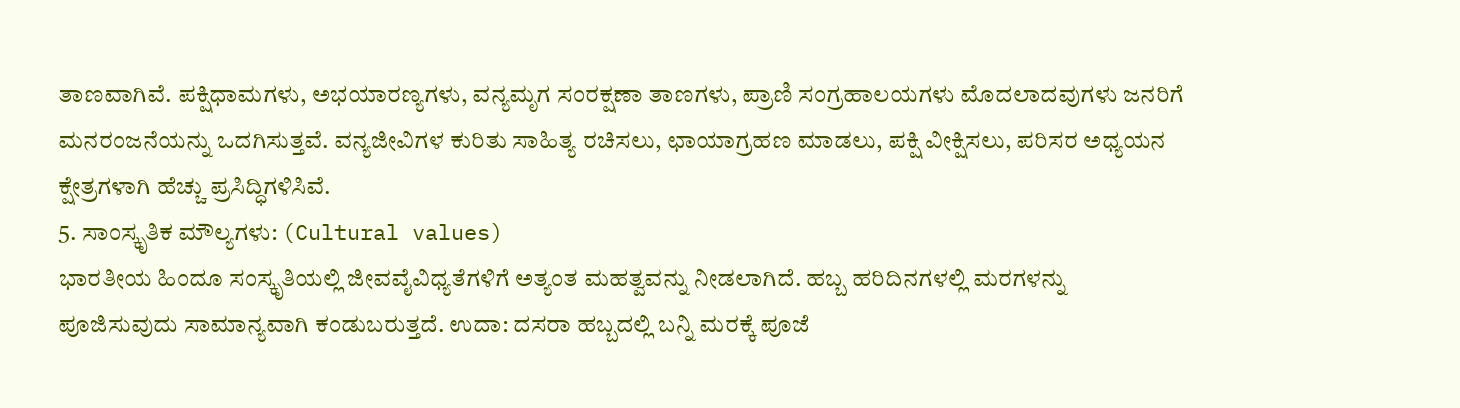ತಾಣವಾಗಿವೆ. ಪಕ್ಷಿಧಾಮಗಳು, ಅಭಯಾರಣ್ಯಗಳು, ವನ್ಯಮೃಗ ಸಂರಕ್ಷಣಾ ತಾಣಗಳು, ಪ್ರಾಣಿ ಸಂಗ್ರಹಾಲಯಗಳು ಮೊದಲಾದವುಗಳು ಜನರಿಗೆ ಮನರಂಜನೆಯನ್ನು ಒದಗಿಸುತ್ತವೆ. ವನ್ಯಜೀವಿಗಳ ಕುರಿತು ಸಾಹಿತ್ಯ ರಚಿಸಲು, ಛಾಯಾಗ್ರಹಣ ಮಾಡಲು, ಪಕ್ಷಿ ವೀಕ್ಷಿಸಲು, ಪರಿಸರ ಅಧ್ಯಯನ ಕ್ಷೇತ್ರಗಳಾಗಿ ಹೆಚ್ಚು ಪ್ರಸಿದ್ಧಿಗಳಿಸಿವೆ.
5. ಸಾಂಸ್ಕೃತಿಕ ಮೌಲ್ಯಗಳು: (Cultural values)
ಭಾರತೀಯ ಹಿಂದೂ ಸಂಸ್ಕೃತಿಯಲ್ಲಿ ಜೀವವೈವಿಧ್ಯತೆಗಳಿಗೆ ಅತ್ಯಂತ ಮಹತ್ವವನ್ನು ನೀಡಲಾಗಿದೆ. ಹಬ್ಬ ಹರಿದಿನಗಳಲ್ಲಿ ಮರಗಳನ್ನು ಪೂಜಿಸುವುದು ಸಾಮಾನ್ಯವಾಗಿ ಕಂಡುಬರುತ್ತದೆ. ಉದಾ: ದಸರಾ ಹಬ್ಬದಲ್ಲಿ ಬನ್ನಿ ಮರಕ್ಕೆ ಪೂಜೆ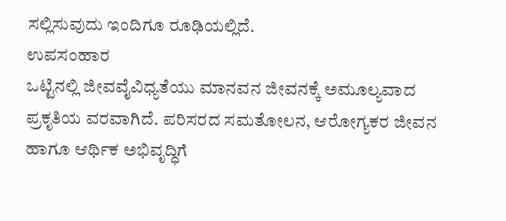ಸಲ್ಲಿಸುವುದು ಇಂದಿಗೂ ರೂಢಿಯಲ್ಲಿದೆ.
ಉಪಸಂಹಾರ
ಒಟ್ಟಿನಲ್ಲಿ ಜೀವವೈವಿಧ್ಯತೆಯು ಮಾನವನ ಜೀವನಕ್ಕೆ ಅಮೂಲ್ಯವಾದ ಪ್ರಕೃತಿಯ ವರವಾಗಿದೆ. ಪರಿಸರದ ಸಮತೋಲನ, ಆರೋಗ್ಯಕರ ಜೀವನ ಹಾಗೂ ಆರ್ಥಿಕ ಅಭಿವೃದ್ಧಿಗೆ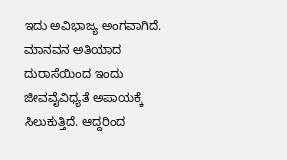ಇದು ಅವಿಭಾಜ್ಯ ಅಂಗವಾಗಿದೆ. ಮಾನವನ ಅತಿಯಾದ ದುರಾಸೆಯಿಂದ ಇಂದು ಜೀವವೈವಿಧ್ಯತೆ ಅಪಾಯಕ್ಕೆ ಸಿಲುಕುತ್ತಿದೆ. ಆದ್ದರಿಂದ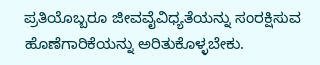ಪ್ರತಿಯೊಬ್ಬರೂ ಜೀವವೈವಿಧ್ಯತೆಯನ್ನು ಸಂರಕ್ಷಿಸುವ ಹೊಣೆಗಾರಿಕೆಯನ್ನು ಅರಿತುಕೊಳ್ಳಬೇಕು.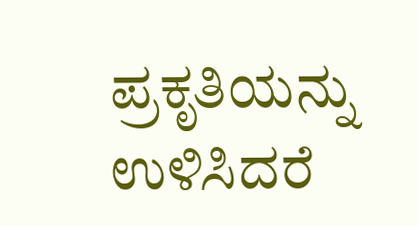ಪ್ರಕೃತಿಯನ್ನು ಉಳಿಸಿದರೆ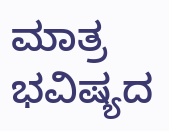ಮಾತ್ರ ಭವಿಷ್ಯದ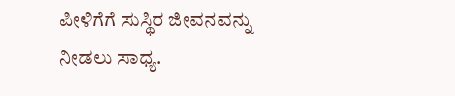ಪೀಳಿಗೆಗೆ ಸುಸ್ಥಿರ ಜೀವನವನ್ನು ನೀಡಲು ಸಾಧ್ಯ.